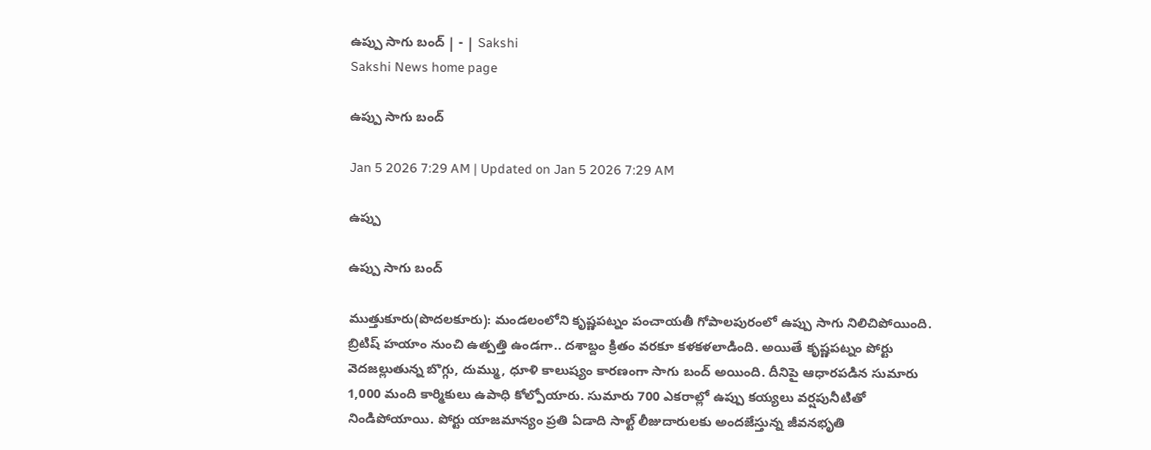ఉప్పు సాగు బంద్‌ | - | Sakshi
Sakshi News home page

ఉప్పు సాగు బంద్‌

Jan 5 2026 7:29 AM | Updated on Jan 5 2026 7:29 AM

ఉప్పు

ఉప్పు సాగు బంద్‌

ముత్తుకూరు(పొదలకూరు): మండలంలోని కృష్ణపట్నం పంచాయతీ గోపాలపురంలో ఉప్పు సాగు నిలిచిపోయింది. బ్రిటిష్‌ హయాం నుంచి ఉత్పత్తి ఉండగా.. దశాబ్దం క్రితం వరకూ కళకళలాడింది. అయితే కృష్ణపట్నం పోర్టు వెదజల్లుతున్న బొగ్గు, దుమ్ము, ధూళి కాలుష్యం కారణంగా సాగు బంద్‌ అయింది. దీనిపై ఆధారపడిన సుమారు 1,000 మంది కార్మికులు ఉపాధి కోల్పోయారు. సుమారు 700 ఎకరాల్లో ఉప్పు కయ్యలు వర్షపునీటితో నిండిపోయాయి. పోర్టు యాజమాన్యం ప్రతి ఏడాది సాల్ట్‌ లీజుదారులకు అందజేస్తున్న జీవనభృతి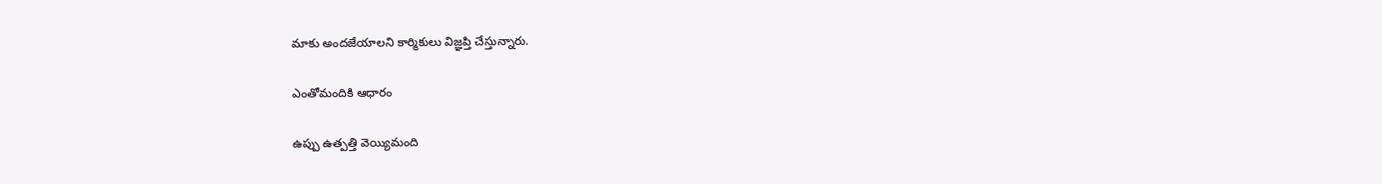మాకు అందజేయాలని కార్మికులు విజ్ఞప్తి చేస్తున్నారు.

ఎంతోమందికి ఆధారం

ఉప్పు ఉత్పత్తి వెయ్యిమంది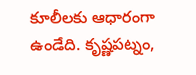కూలీలకు ఆధారంగా ఉండేది. కృష్ణపట్నం,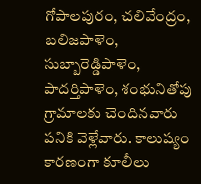గోపాలపురం, చలివేంద్రం, బలిజపాళెం, సుబ్బారెడ్డిపాళెం, పాదర్తిపాళెం, శంభునితోపు గ్రామాలకు చెందినవారు పనికి వెళ్లేవారు. కాలుష్యం కారణంగా కూలీలు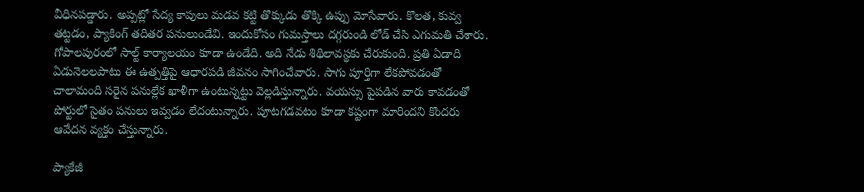వీధినపడ్డారు. అప్పట్లో సేద్య కాపులు మడవ కట్టి తొక్కుడు తొక్కి ఉప్పు మోసేవారు. కొలత, కువ్వ తట్టడం, ప్యాకింగ్‌ తదితర పనులుండేవి. ఇందుకోసం గుమస్తాలు దగ్గరుండి లోడ్‌ చేసి ఎగుమతి చేశారు. గోపాలపురంలో సాల్ట్‌ కార్యాలయం కూడా ఉండేది. అది నేడు శిథిలావస్థకు చేరుకుంది. ప్రతి ఏడాది ఏడునెలలపాటు ఈ ఉత్పత్తిపై ఆధారపడి జీవనం సాగించేవారు. సాగు పూర్తిగా లేకపోవడంతో చాలామంది సరైన పనుల్లేక ఖాళీగా ఉంటున్నట్టు వెల్లడిస్తున్నారు. వయస్సు పైపడిన వారు కావడంతో పోర్టులో సైతం పనులు ఇవ్వడం లేదంటున్నారు. పూటగడవటం కూడా కష్టంగా మారిందని కొందరు ఆవేదన వ్యక్తం చేస్తున్నారు.

ప్యాకేజీ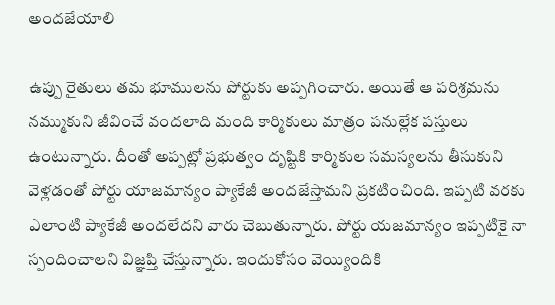అందజేయాలి

ఉప్పు రైతులు తమ భూములను పోర్టుకు అప్పగించారు. అయితే ఆ పరిశ్రమను నమ్ముకుని జీవించే వందలాది మంది కార్మికులు మాత్రం పనుల్లేక పస్తులు ఉంటున్నారు. దీంతో అప్పట్లో ప్రభుత్వం దృష్టికి కార్మికుల సమస్యలను తీసుకుని వెళ్లడంతో పోర్టు యాజమాన్యం ప్యాకేజీ అందజేస్తామని ప్రకటించింది. ఇప్పటి వరకు ఎలాంటి ప్యాకేజీ అందలేదని వారు చెబుతున్నారు. పోర్టు యజమాన్యం ఇప్పటికై నా స్పందించాలని విజ్ఞప్తి చేస్తున్నారు. ఇందుకోసం వెయ్యిందికి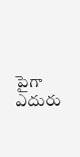పైగా ఎదురు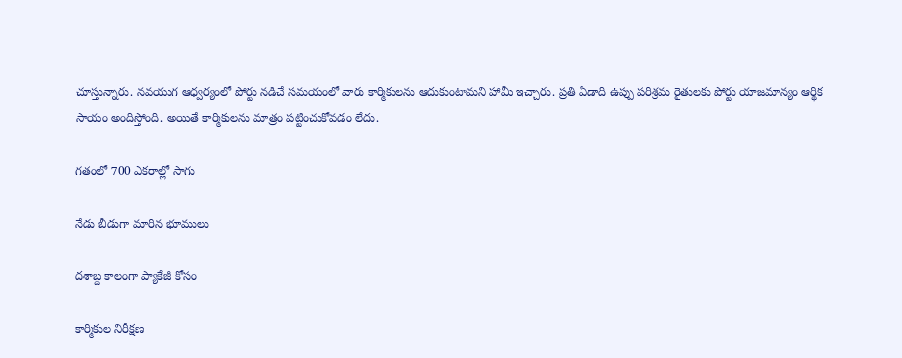చూస్తున్నారు. నవయుగ ఆధ్వర్యంలో పోర్టు నడిచే సమయంలో వారు కార్మికులను ఆదుకుంటామని హామీ ఇచ్చారు. ప్రతి ఏడాది ఉప్పు పరిశ్రమ రైతులకు పోర్టు యాజమాన్యం ఆర్థిక సాయం అందిస్తోంది. అయితే కార్మికులను మాత్రం పట్టించుకోవడం లేదు.

గతంలో 700 ఎకరాల్లో సాగు

నేడు బీడుగా మారిన భూములు

దశాబ్ద కాలంగా ప్యాకేజీ కోసం

కార్మికుల నిరీక్షణ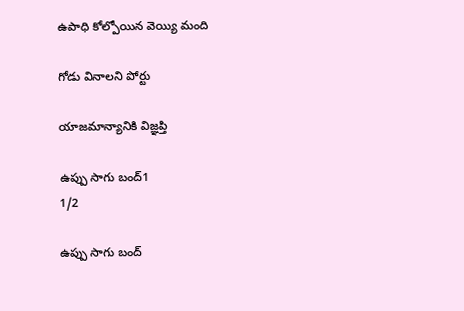ఉపాధి కోల్పోయిన వెయ్యి మంది

గోడు వినాలని పోర్టు

యాజమాన్యానికి విజ్ఞప్తి

ఉప్పు సాగు బంద్‌1
1/2

ఉప్పు సాగు బంద్‌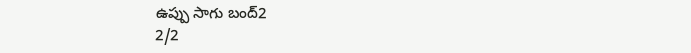ఉప్పు సాగు బంద్‌2
2/2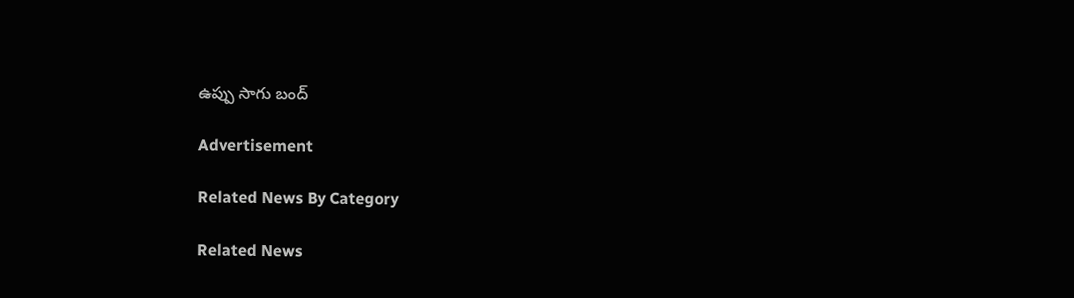ఉప్పు సాగు బంద్‌

Advertisement

Related News By Category

Related News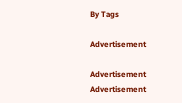By Tags

Advertisement

Advertisement
Advertisement